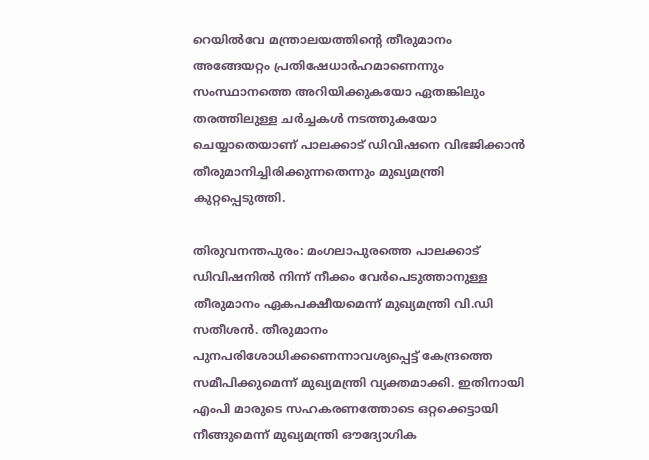റെയിൽവേ മന്ത്രാലയത്തിന്‍റെ തീരുമാനം അങ്ങേയറ്റം പ്രതിഷേധാര്‍ഹമാണെന്നും സംസ്ഥാനത്തെ അറിയിക്കുകയോ ഏതങ്കിലും തരത്തിലുള്ള ചര്‍ച്ചകള്‍ നടത്തുകയോ ചെയ്യാതെയാണ് പാലക്കാട് ഡിവിഷനെ വിഭജിക്കാന്‍ തീരുമാനിച്ചിരിക്കുന്നതെന്നും മുഖ്യമന്ത്രി കുറ്റപ്പെടുത്തി.

തിരുവനന്തപുരം: മംഗലാപുരത്തെ പാലക്കാട് ഡിവിഷനിൽ നിന്ന് നീക്കം വേര്‍പെടുത്താനുള്ള തീരുമാനം ഏകപക്ഷീയമെന്ന് മുഖ്യമന്ത്രി വി.ഡി സതീശൻ. തീരുമാനം പുനപരിശോധിക്കണെന്നാവശ്യപ്പെട്ട് കേന്ദ്രത്തെ സമീപിക്കുമെന്ന് മുഖ്യമന്ത്രി വ്യക്തമാക്കി. ഇതിനായി എംപി മാരുടെ സഹകരണത്തോടെ ഒറ്റക്കെട്ടായി നീങ്ങുമെന്ന് മുഖ്യമന്ത്രി ഔദ്യോഗിക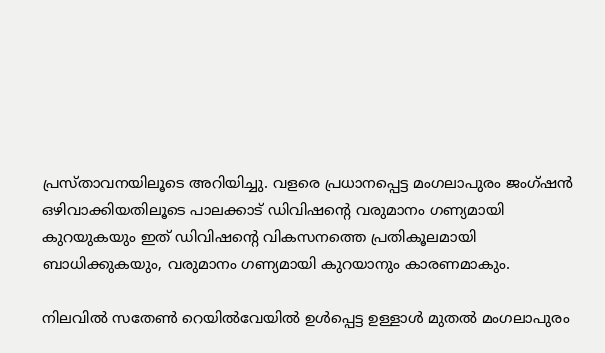പ്രസ്താവനയിലൂടെ അറിയിച്ചു. വളരെ പ്രധാനപ്പെട്ട മംഗലാപുരം ജംഗ്ഷൻ ഒഴിവാക്കിയതിലൂടെ പാലക്കാട് ഡിവിഷന്റെ വരുമാനം ഗണ്യമായി കുറയുകയും ഇത് ഡിവിഷന്റെ വികസനത്തെ പ്രതികൂലമായി ബാധിക്കുകയും, വരുമാനം ഗണ്യമായി കുറയാനും കാരണമാകും.

നിലവില്‍ സതേണ്‍ റെയില്‍വേയില്‍ ഉള്‍പ്പെട്ട ഉള്ളാള്‍ മുതല്‍ മംഗലാപുരം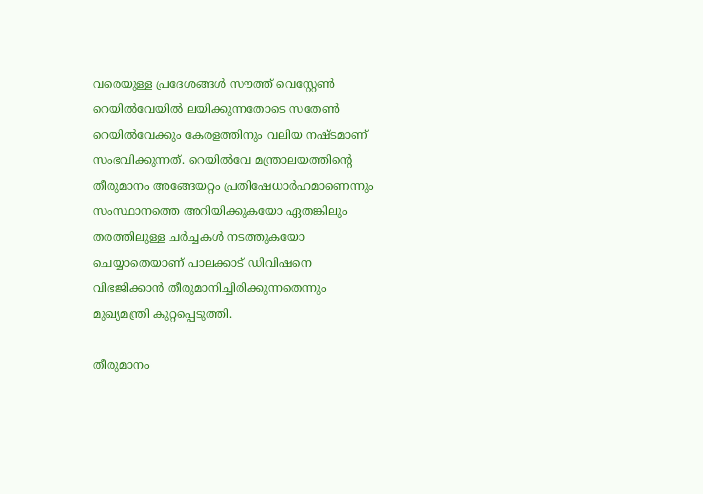വരെയുള്ള പ്രദേശങ്ങള്‍ സൗത്ത് വെസ്റ്റേണ്‍ റെയില്‍വേയില്‍ ലയിക്കുന്നതോടെ സതേണ്‍ റെയില്‍വേക്കും കേരളത്തിനും വലിയ നഷ്ടമാണ് സംഭവിക്കുന്നത്. റെയിൽവേ മന്ത്രാലയത്തിന്‍റെ തീരുമാനം അങ്ങേയറ്റം പ്രതിഷേധാര്‍ഹമാണെന്നും സംസ്ഥാനത്തെ അറിയിക്കുകയോ ഏതങ്കിലും തരത്തിലുള്ള ചര്‍ച്ചകള്‍ നടത്തുകയോ ചെയ്യാതെയാണ് പാലക്കാട് ഡിവിഷനെ വിഭജിക്കാന്‍ തീരുമാനിച്ചിരിക്കുന്നതെന്നും മുഖ്യമന്ത്രി കുറ്റപ്പെടുത്തി.

തീരുമാനം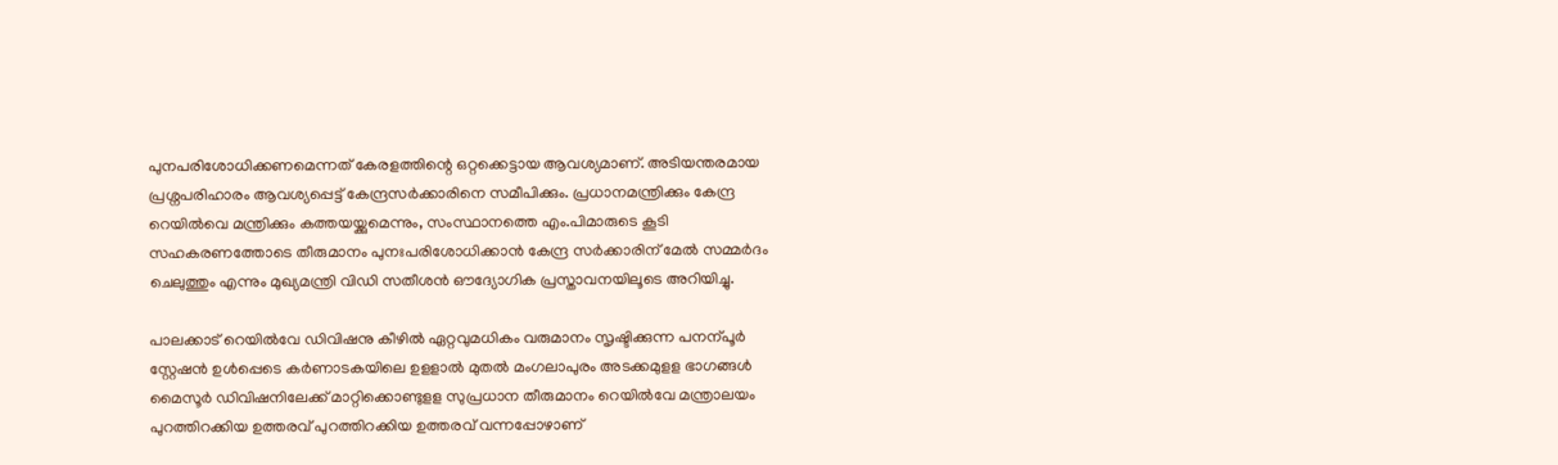പുനപരിശോധിക്കണമെന്നത് കേരളത്തിന്റെ ഒറ്റക്കെട്ടായ ആവശ്യമാണ്. അടിയന്തരമായ പ്രശ്നപരിഹാരം ആവശ്യപ്പെട്ട് കേന്ദ്രസര്‍ക്കാരിനെ സമീപിക്കും. പ്രധാനമന്ത്രിക്കും കേന്ദ്ര റെയില്‍വെ മന്ത്രിക്കും കത്തയയ്ക്കുമെന്നും, സംസ്ഥാനത്തെ എം.പിമാരുടെ കൂടി സഹകരണത്തോടെ തീരുമാനം പുനഃപരിശോധിക്കാന്‍ കേന്ദ്ര സര്‍ക്കാരിന് മേല്‍ സമ്മര്‍ദം ചെലുത്തും എന്നും മുഖ്യമന്ത്രി വിഡി സതീശൻ ഔദ്യോഗിക പ്രസ്താവനയിലൂടെ അറിയിച്ചു.

പാലക്കാട് റെയില്‍വേ ഡിവിഷനു കീഴില്‍ ഏറ്റവുമധികം വരുമാനം സൃഷ്ടിക്കുന്ന പനന്പൂര്‍ സ്റ്റേഷന്‍ ഉള്‍പ്പെടെ കര്‍ണാടകയിലെ ഉളളാല്‍ മുതല്‍ മംഗലാപുരം അടക്കമുളള ഭാഗങ്ങള്‍ മൈസൂര്‍ ഡിവിഷനിലേക്ക് മാറ്റിക്കൊണ്ടുളള സുപ്രധാന തീരുമാനം റെയില്‍വേ മന്ത്രാലയം പുറത്തിറക്കിയ ഉത്തരവ് പുറത്തിറക്കിയ ഉത്തരവ് വന്നപ്പോഴാണ്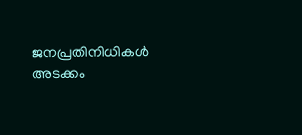ജനപ്രതിനിധികള്‍ അടക്കം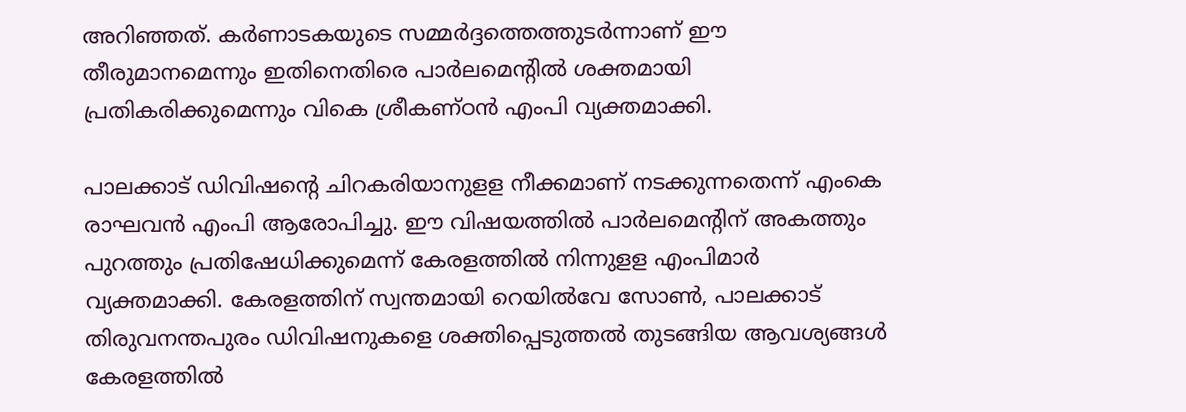അറിഞ്ഞത്. കര്‍ണാടകയുടെ സമ്മര്‍ദ്ദത്തെത്തുടര്‍ന്നാണ് ഈ തീരുമാനമെന്നും ഇതിനെതിരെ പാര്‍ലമെന്‍റില്‍ ശക്തമായി പ്രതികരിക്കുമെന്നും വികെ ശ്രീകണ്ഠന്‍ എംപി വ്യക്തമാക്കി.

പാലക്കാട് ഡിവിഷന്‍റെ ചിറകരിയാനുളള നീക്കമാണ് നടക്കുന്നതെന്ന് എംകെ രാഘവന്‍ എംപി ആരോപിച്ചു. ഈ വിഷയത്തില്‍ പാർലമെന്‍റിന് അകത്തും പുറത്തും പ്രതിഷേധിക്കുമെന്ന് കേരളത്തില്‍ നിന്നുളള എംപിമാർ വ്യക്തമാക്കി. കേരളത്തിന് സ്വന്തമായി റെയില്‍വേ സോണ്‍, പാലക്കാട് തിരുവനന്തപുരം ഡിവിഷനുകളെ ശക്തിപ്പെടുത്തല്‍ തുടങ്ങിയ ആവശ്യങ്ങള്‍ കേരളത്തില്‍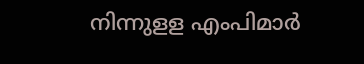നിന്നുളള എംപിമാര്‍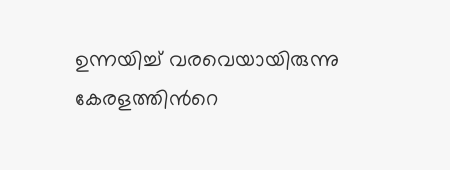ഉന്നയിച്ച് വരവെയായിരുന്നു കേരളത്തിന്‍റെ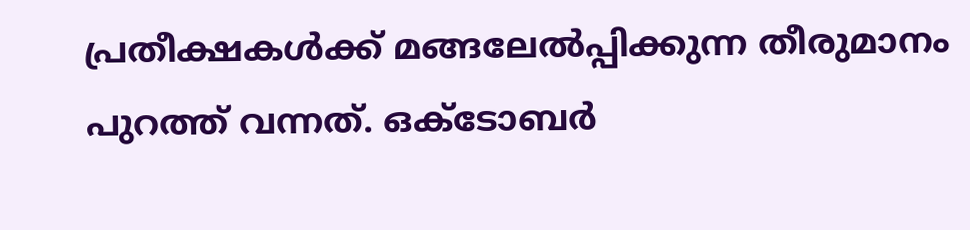പ്രതീക്ഷകള്‍ക്ക് മങ്ങലേല്‍പ്പിക്കുന്ന തീരുമാനം പുറത്ത് വന്നത്. ഒക്ടോബര്‍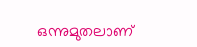ഒന്നുമുതലാണ്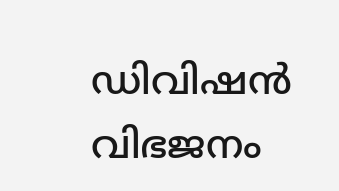ഡിവിഷന്‍ വിഭജനം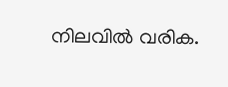നിലവില്‍ വരിക.